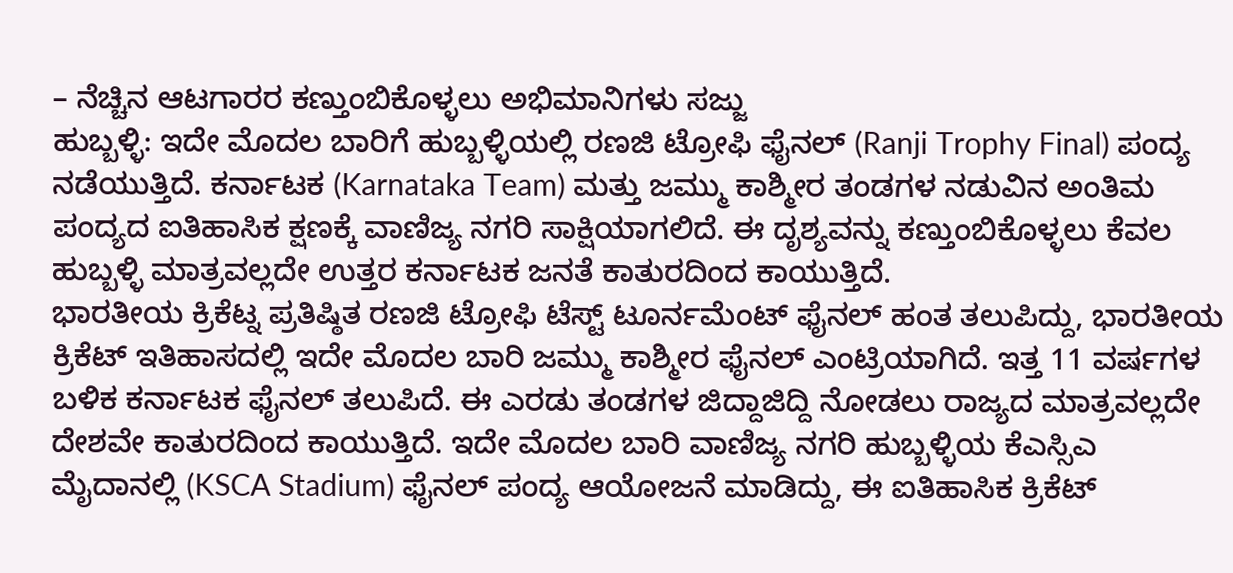– ನೆಚ್ಚಿನ ಆಟಗಾರರ ಕಣ್ತುಂಬಿಕೊಳ್ಳಲು ಅಭಿಮಾನಿಗಳು ಸಜ್ಜು
ಹುಬ್ಬಳ್ಳಿ: ಇದೇ ಮೊದಲ ಬಾರಿಗೆ ಹುಬ್ಬಳ್ಳಿಯಲ್ಲಿ ರಣಜಿ ಟ್ರೋಫಿ ಫೈನಲ್ (Ranji Trophy Final) ಪಂದ್ಯ ನಡೆಯುತ್ತಿದೆ. ಕರ್ನಾಟಕ (Karnataka Team) ಮತ್ತು ಜಮ್ಮು ಕಾಶ್ಮೀರ ತಂಡಗಳ ನಡುವಿನ ಅಂತಿಮ ಪಂದ್ಯದ ಐತಿಹಾಸಿಕ ಕ್ಷಣಕ್ಕೆ ವಾಣಿಜ್ಯ ನಗರಿ ಸಾಕ್ಷಿಯಾಗಲಿದೆ. ಈ ದೃಶ್ಯವನ್ನು ಕಣ್ತುಂಬಿಕೊಳ್ಳಲು ಕೆವಲ ಹುಬ್ಬಳ್ಳಿ ಮಾತ್ರವಲ್ಲದೇ ಉತ್ತರ ಕರ್ನಾಟಕ ಜನತೆ ಕಾತುರದಿಂದ ಕಾಯುತ್ತಿದೆ.
ಭಾರತೀಯ ಕ್ರಿಕೆಟ್ನ ಪ್ರತಿಷ್ಠಿತ ರಣಜಿ ಟ್ರೋಫಿ ಟೆಸ್ಟ್ ಟೂರ್ನಮೆಂಟ್ ಫೈನಲ್ ಹಂತ ತಲುಪಿದ್ದು, ಭಾರತೀಯ ಕ್ರಿಕೆಟ್ ಇತಿಹಾಸದಲ್ಲಿ ಇದೇ ಮೊದಲ ಬಾರಿ ಜಮ್ಮು ಕಾಶ್ಮೀರ ಫೈನಲ್ ಎಂಟ್ರಿಯಾಗಿದೆ. ಇತ್ತ 11 ವರ್ಷಗಳ ಬಳಿಕ ಕರ್ನಾಟಕ ಫೈನಲ್ ತಲುಪಿದೆ. ಈ ಎರಡು ತಂಡಗಳ ಜಿದ್ದಾಜಿದ್ದಿ ನೋಡಲು ರಾಜ್ಯದ ಮಾತ್ರವಲ್ಲದೇ ದೇಶವೇ ಕಾತುರದಿಂದ ಕಾಯುತ್ತಿದೆ. ಇದೇ ಮೊದಲ ಬಾರಿ ವಾಣಿಜ್ಯ ನಗರಿ ಹುಬ್ಬಳ್ಳಿಯ ಕೆಎಸ್ಸಿಎ ಮೈದಾನಲ್ಲಿ (KSCA Stadium) ಫೈನಲ್ ಪಂದ್ಯ ಆಯೋಜನೆ ಮಾಡಿದ್ದು, ಈ ಐತಿಹಾಸಿಕ ಕ್ರಿಕೆಟ್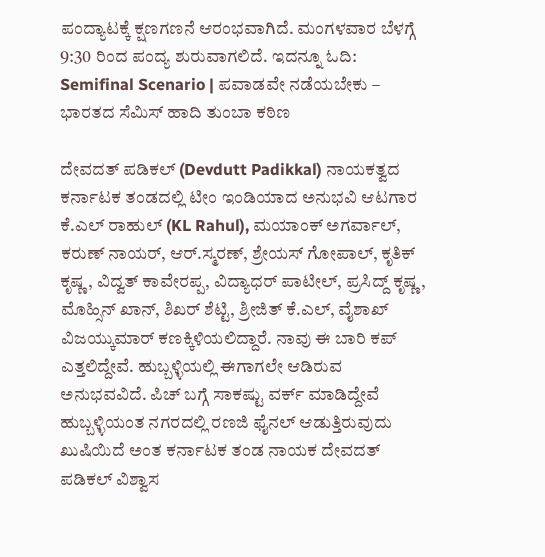ಪಂದ್ಯಾಟಕ್ಕೆ ಕ್ಷಣಗಣನೆ ಆರಂಭವಾಗಿದೆ. ಮಂಗಳವಾರ ಬೆಳಗ್ಗೆ 9:30 ರಿಂದ ಪಂದ್ಯ ಶುರುವಾಗಲಿದೆ. ಇದನ್ನೂ ಓದಿ: Semifinal Scenario | ಪವಾಡವೇ ನಡೆಯಬೇಕು – ಭಾರತದ ಸೆಮಿಸ್ ಹಾದಿ ತುಂಬಾ ಕಠಿಣ

ದೇವದತ್ ಪಡಿಕಲ್ (Devdutt Padikkal) ನಾಯಕತ್ವದ ಕರ್ನಾಟಕ ತಂಡದಲ್ಲಿ ಟೀಂ ಇಂಡಿಯಾದ ಅನುಭವಿ ಆಟಗಾರ ಕೆ.ಎಲ್ ರಾಹುಲ್ (KL Rahul), ಮಯಾಂಕ್ ಅಗರ್ವಾಲ್, ಕರುಣ್ ನಾಯರ್, ಆರ್.ಸ್ಮರಣ್, ಶ್ರೇಯಸ್ ಗೋಪಾಲ್, ಕೃತಿಕ್ ಕೃಷ್ಣ, ವಿದ್ವತ್ ಕಾವೇರಪ್ಪ, ವಿದ್ಯಾಧರ್ ಪಾಟೀಲ್, ಪ್ರಸಿದ್ದ್ ಕೃಷ್ಣ, ಮೊಹ್ಸಿನ್ ಖಾನ್, ಶಿಖರ್ ಶೆಟ್ಟಿ, ಶ್ರೀಜಿತ್ ಕೆ.ಎಲ್, ವೈಶಾಖ್ ವಿಜಯ್ಕುಮಾರ್ ಕಣಕ್ಕಿಳಿಯಲಿದ್ದಾರೆ. ನಾವು ಈ ಬಾರಿ ಕಪ್ ಎತ್ತಲಿದ್ದೇವೆ. ಹುಬ್ಬಳ್ಳಿಯಲ್ಲಿ ಈಗಾಗಲೇ ಆಡಿರುವ ಅನುಭವವಿದೆ. ಪಿಚ್ ಬಗ್ಗೆ ಸಾಕಷ್ಟು ವರ್ಕ್ ಮಾಡಿದ್ದೇವೆ ಹುಬ್ಬಳ್ಳಿಯಂತ ನಗರದಲ್ಲಿ ರಣಜಿ ಫೈನಲ್ ಆಡುತ್ತಿರುವುದು ಖುಷಿಯಿದೆ ಅಂತ ಕರ್ನಾಟಕ ತಂಡ ನಾಯಕ ದೇವದತ್ ಪಡಿಕಲ್ ವಿಶ್ವಾಸ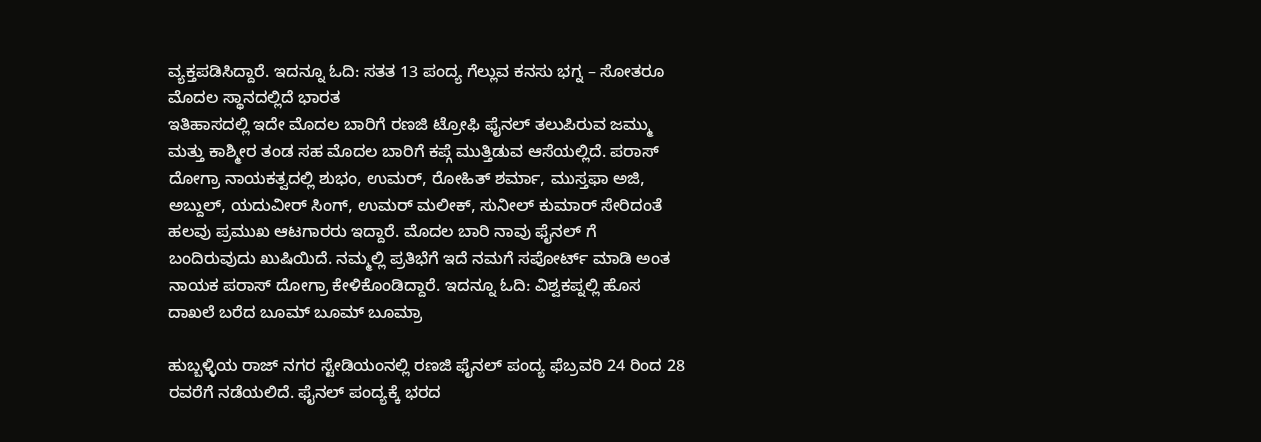ವ್ಯಕ್ತಪಡಿಸಿದ್ದಾರೆ. ಇದನ್ನೂ ಓದಿ: ಸತತ 13 ಪಂದ್ಯ ಗೆಲ್ಲುವ ಕನಸು ಭಗ್ನ – ಸೋತರೂ ಮೊದಲ ಸ್ಥಾನದಲ್ಲಿದೆ ಭಾರತ
ಇತಿಹಾಸದಲ್ಲಿ ಇದೇ ಮೊದಲ ಬಾರಿಗೆ ರಣಜಿ ಟ್ರೋಫಿ ಫೈನಲ್ ತಲುಪಿರುವ ಜಮ್ಮು ಮತ್ತು ಕಾಶ್ಮೀರ ತಂಡ ಸಹ ಮೊದಲ ಬಾರಿಗೆ ಕಪ್ಗೆ ಮುತ್ತಿಡುವ ಆಸೆಯಲ್ಲಿದೆ. ಪರಾಸ್ ದೋಗ್ರಾ ನಾಯಕತ್ವದಲ್ಲಿ ಶುಭಂ, ಉಮರ್, ರೋಹಿತ್ ಶರ್ಮಾ, ಮುಸ್ತಫಾ ಅಜಿ, ಅಬ್ದುಲ್, ಯದುವೀರ್ ಸಿಂಗ್, ಉಮರ್ ಮಲೀಕ್, ಸುನೀಲ್ ಕುಮಾರ್ ಸೇರಿದಂತೆ ಹಲವು ಪ್ರಮುಖ ಆಟಗಾರರು ಇದ್ದಾರೆ. ಮೊದಲ ಬಾರಿ ನಾವು ಫೈನಲ್ ಗೆ ಬಂದಿರುವುದು ಖುಷಿಯಿದೆ. ನಮ್ಮಲ್ಲಿ ಪ್ರತಿಭೆಗೆ ಇದೆ ನಮಗೆ ಸಪೋರ್ಟ್ ಮಾಡಿ ಅಂತ ನಾಯಕ ಪರಾಸ್ ದೋಗ್ರಾ ಕೇಳಿಕೊಂಡಿದ್ದಾರೆ. ಇದನ್ನೂ ಓದಿ: ವಿಶ್ವಕಪ್ನಲ್ಲಿ ಹೊಸ ದಾಖಲೆ ಬರೆದ ಬೂಮ್ ಬೂಮ್ ಬೂಮ್ರಾ

ಹುಬ್ಬಳ್ಳಿಯ ರಾಜ್ ನಗರ ಸ್ಟೇಡಿಯಂನಲ್ಲಿ ರಣಜಿ ಫೈನಲ್ ಪಂದ್ಯ ಫೆಬ್ರವರಿ 24 ರಿಂದ 28 ರವರೆಗೆ ನಡೆಯಲಿದೆ. ಫೈನಲ್ ಪಂದ್ಯಕ್ಕೆ ಭರದ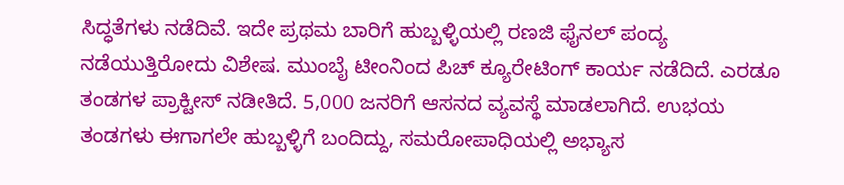ಸಿದ್ಧತೆಗಳು ನಡೆದಿವೆ. ಇದೇ ಪ್ರಥಮ ಬಾರಿಗೆ ಹುಬ್ಬಳ್ಳಿಯಲ್ಲಿ ರಣಜಿ ಫೈನಲ್ ಪಂದ್ಯ ನಡೆಯುತ್ತಿರೋದು ವಿಶೇಷ. ಮುಂಬೈ ಟೀಂನಿಂದ ಪಿಚ್ ಕ್ಯೂರೇಟಿಂಗ್ ಕಾರ್ಯ ನಡೆದಿದೆ. ಎರಡೂ ತಂಡಗಳ ಪ್ರಾಕ್ಟೀಸ್ ನಡೀತಿದೆ. 5,000 ಜನರಿಗೆ ಆಸನದ ವ್ಯವಸ್ಥೆ ಮಾಡಲಾಗಿದೆ. ಉಭಯ ತಂಡಗಳು ಈಗಾಗಲೇ ಹುಬ್ಬಳ್ಳಿಗೆ ಬಂದಿದ್ದು, ಸಮರೋಪಾಧಿಯಲ್ಲಿ ಅಭ್ಯಾಸ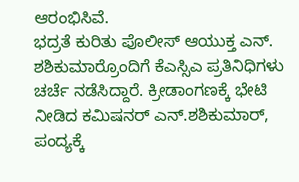ಆರಂಭಿಸಿವೆ.
ಭದ್ರತೆ ಕುರಿತು ಪೊಲೀಸ್ ಆಯುಕ್ತ ಎನ್. ಶಶಿಕುಮಾರ್ರೊಂದಿಗೆ ಕೆಎಸ್ಸಿಎ ಪ್ರತಿನಿಧಿಗಳು ಚರ್ಚೆ ನಡೆಸಿದ್ದಾರೆ. ಕ್ರೀಡಾಂಗಣಕ್ಕೆ ಭೇಟಿ ನೀಡಿದ ಕಮಿಷನರ್ ಎನ್.ಶಶಿಕುಮಾರ್, ಪಂದ್ಯಕ್ಕೆ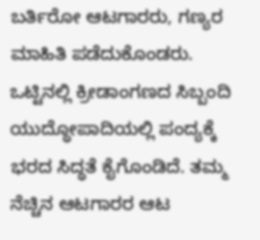ಬರ್ತಿರೋ ಆಟಗಾರರು, ಗಣ್ಯರ ಮಾಹಿತಿ ಪಡೆದುಕೊಂಡರು.
ಒಟ್ಟಿನಲ್ಲಿ ಕ್ರೀಡಾಂಗಣದ ಸಿಬ್ಬಂದಿ ಯುದ್ಧೋಪಾದಿಯಲ್ಲಿ ಪಂದ್ಯಕ್ಕೆ ಭರದ ಸಿದ್ಧತೆ ಕೈಗೊಂಡಿದೆ. ತಮ್ಮ ನೆಚ್ಚಿನ ಆಟಗಾರರ ಆಟ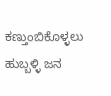ಕಣ್ತುಂಬಿಕೊಳ್ಳಲು ಹುಬ್ಬಳ್ಳಿ ಜನ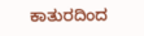ಕಾತುರದಿಂದ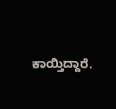ಕಾಯ್ತಿದ್ದಾರೆ.